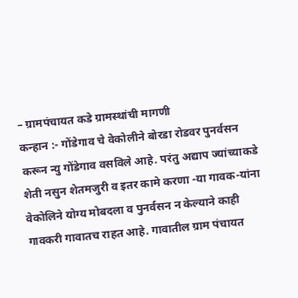– ग्रामपंचायत कडे ग्रामस्थांची मागणी
कन्हान :- गोंडेगाव चे वेकोलीने बोरडा रोडवर पुनर्वसन करून न्यु गोंडेगाव वसविले आहे. परंतु अद्याप ज्यांच्याकडे शेती नसुन शेतमजुरी व इतर कामे करणा -या गावक-यांना वेकोलिने योग्य मोबदला व पुनर्वसन न केल्याने काही गावकरी गावातच राहत आहे. गावातील ग्राम पंचायत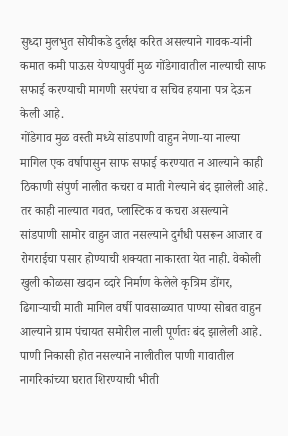सुध्दा मुलभुत सोयीकडे दुर्लक्ष करित असल्याने गावक-यांनी कमात कमी पाऊस येण्यापुर्वी मुळ गोंडेगावातील नाल्याची साफ सफाई करण्याची मागणी सरपंचा व सचिव हयाना पत्र देऊन केली आहे.
गोंडेगाव मुळ वस्ती मध्ये सांडपाणी वाहुन नेणा-या नाल्या मागिल एक वर्षापासुन साफ सफाई करण्यात न आल्याने काही ठिकाणी संपुर्ण नालीत कचरा व माती गेल्याने बंद झालेली आहे. तर काही नाल्यात गवत, प्लास्टिक व कचरा असल्याने सांडपाणी सामोर वाहुन जात नसल्याने दुर्गंधी पसरून आजार व रोगराईचा पसार होण्याची शक्यता नाकारता येत नाही. वेकोली खुली कोळसा खदान व्दारे निर्माण केलेले कृत्रिम डोंगर, ढिगाऱ्याची माती मागिल वर्षी पावसाळ्यात पाण्या सोबत वाहुन आल्याने ग्राम पंचायत समोरील नाली पूर्णतः बंद झालेली आहे. पाणी निकासी होत नसल्याने नालीतील पाणी गावातील नागरिकांच्या घरात शिरण्याची भीती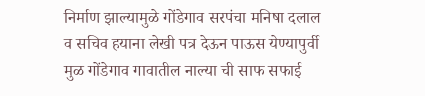निर्माण झाल्यामुळे गोंडेगाव सरपंचा मनिषा दलाल व सचिव हयाना लेखी पत्र देऊन पाऊस येण्यापुर्वी मुळ गोंडेगाव गावातील नाल्या ची साफ सफाई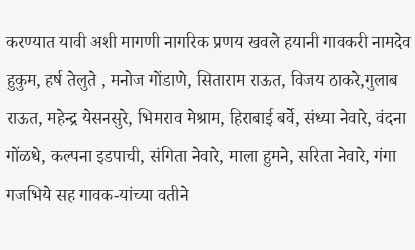करण्यात यावी अशी मागणी नागरिक प्रणय खवले हयानी गावकरी नामदेव हुकुम, हर्ष तेलुते , मनोज गोंडाणे, सिताराम राऊत, विजय ठाकरे,गुलाब राऊत, महेन्द्र येसनसुरे, भिमराव मेश्राम, हिराबाई बर्वे, संध्या नेवारे, वंदना गोंळधे, कल्पना इडपाची, संगिता नेवारे, माला हुमने, सरिता नेवारे, गंगा गजभिये सह गावक-यांच्या वतीने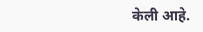केली आहे.